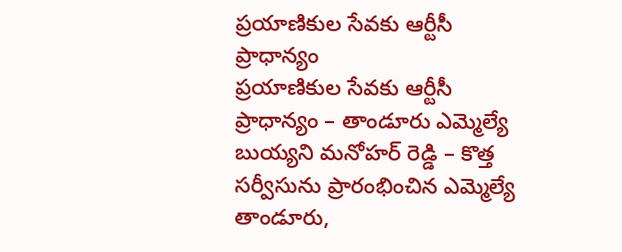ప్రయాణికుల సేవకు ఆర్టీసీ ప్రాధాన్యం
ప్రయాణికుల సేవకు ఆర్టీసీ ప్రాధాన్యం – తాండూరు ఎమ్మెల్యే బుయ్యని మనోహర్ రెడ్డి – కొత్త సర్వీసును ప్రారంభించిన ఎమ్మెల్యే తాండూరు,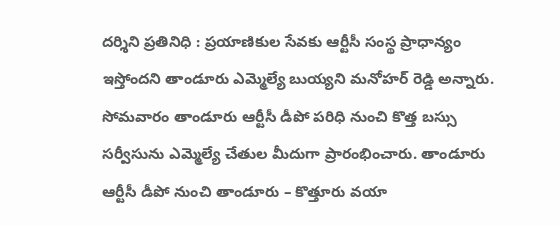దర్శిని ప్రతినిధి : ప్రయాణికుల సేవకు ఆర్టీసీ సంస్థ ప్రాధాన్యం ఇస్తోందని తాండూరు ఎమ్మెల్యే బుయ్యని మనోహర్ రెడ్డి అన్నారు. సోమవారం తాండూరు ఆర్టీసీ డీపో పరిధి నుంచి కొత్త బస్సు సర్వీసును ఎమ్మెల్యే చేతుల మీదుగా ప్రారంభించారు. తాండూరు ఆర్టీసీ డీపో నుంచి తాండూరు – కొత్తూరు వయా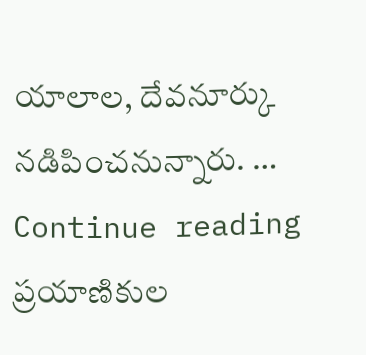యాలాల, దేవనూర్కు నడిపించనున్నారు. … Continue reading ప్రయాణికుల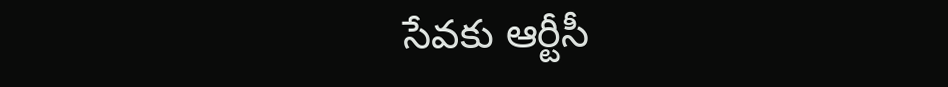సేవకు ఆర్టీసీ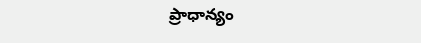ప్రాధాన్యం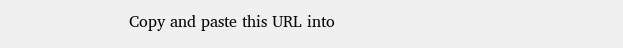Copy and paste this URL into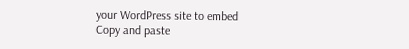your WordPress site to embed
Copy and paste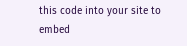this code into your site to embed